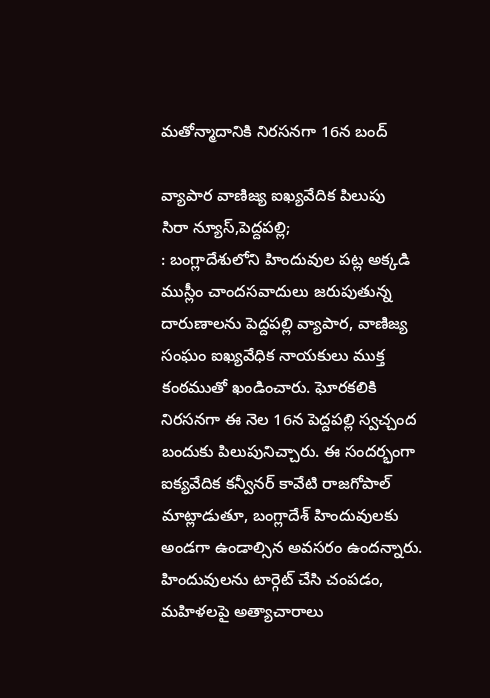మతోన్మాదానికి నిరసనగా 16న బంద్

వ్యాపార వాణిజ్య ఐఖ్యవేదిక పిలుపు
సిరా న్యూస్,పెద్దపల్లి;
: బంగ్లాదేశులోని హిందువుల పట్ల అక్కడి ముస్లీం చాందసవాదులు జరుపుతున్న దారుణాలను పెద్దపల్లి వ్యాపార, వాణిజ్య సంఘం ఐఖ్యవేధిక నాయకులు ముక్త కంఠముతో ఖండించారు. ఘోరకలికి నిరసనగా ఈ నెల 16న పెద్దపల్లి స్వచ్చంద బందుకు పిలుపునిచ్చారు. ఈ సందర్భంగా ఐక్యవేదిక కన్వీనర్ కావేటి రాజగోపాల్ మాట్లాడుతూ, బంగ్లాదేశ్ హిందువులకు అండగా ఉండాల్సిన అవసరం ఉందన్నారు. హిందువులను టార్గెట్ చేసి చంపడం, మహిళలపై అత్యాచారాలు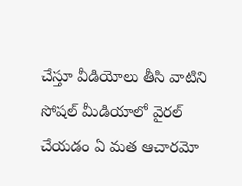చేస్తూ వీడియోలు తీసి వాటిని సోషల్ మీడియాలో వైరల్ చేయడం ఏ మత ఆచారమో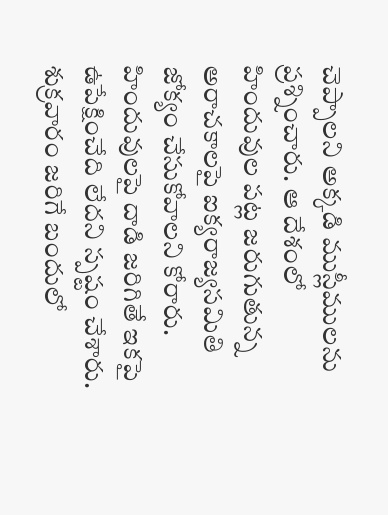చెప్పాలని అక్కడి ముస్లీములను ప్రశ్నించారు. ఆ దేశంలో హిందువుల పట్ల జరుగుతున్న అరాచకాలపై ఐక్యరాజ్యసమితి జోక్యం చేసుకోవాలని కోరారు. హిందువులపై దాడి జరిగితే ఇకపై ఉపేక్షించేది లేదని స్పష్టం చేశారు. శుక్రవారం జరిగే బందులో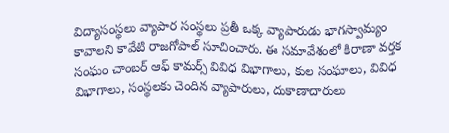విద్యాసంస్థలు వ్యాపార సంస్థలు ప్రతీ ఒక్క వ్యాపారుడు భాగస్వామ్యం కావాలని కావేటి రాజగోపాల్ సూచించారు. ఈ సమావేశంలో కిరాణా వర్తక సంఘం చాంబర్ ఆఫ్ కామర్స్ వివిధ విభాగాలు, కుల సంఘాలు, వివిధ విభాగాలు, సంస్థలకు చెందిన వ్యాపారులు, దుకాణాదారులు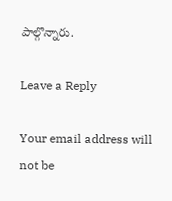పాల్గొన్నారు.

Leave a Reply

Your email address will not be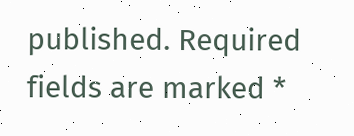published. Required fields are marked *